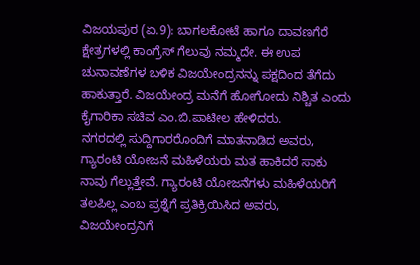ವಿಜಯಪುರ (ಏ.9): ಬಾಗಲಕೋಟೆ ಹಾಗೂ ದಾವಣಗೆರೆ ಕ್ಷೇತ್ರಗಳಲ್ಲಿ ಕಾಂಗ್ರೆಸ್ ಗೆಲುವು ನಮ್ಮದೇ. ಈ ಉಪ ಚುನಾವಣೆಗಳ ಬಳಿಕ ವಿಜಯೇಂದ್ರನನ್ನು ಪಕ್ಷದಿಂದ ತೆಗೆದು ಹಾಕುತ್ತಾರೆ. ವಿಜಯೇಂದ್ರ ಮನೆಗೆ ಹೋಗೋದು ನಿಶ್ಚಿತ ಎಂದು ಕೈಗಾರಿಕಾ ಸಚಿವ ಎಂ.ಬಿ.ಪಾಟೀಲ ಹೇಳಿದರು.
ನಗರದಲ್ಲಿ ಸುದ್ದಿಗಾರರೊಂದಿಗೆ ಮಾತನಾಡಿದ ಅವರು, ಗ್ಯಾರಂಟಿ ಯೋಜನೆ ಮಹಿಳೆಯರು ಮತ ಹಾಕಿದರೆ ಸಾಕು ನಾವು ಗೆಲ್ಲುತ್ತೇವೆ. ಗ್ಯಾರಂಟಿ ಯೋಜನೆಗಳು ಮಹಿಳೆಯರಿಗೆ ತಲಪಿಲ್ಲ ಎಂಬ ಪ್ರಶ್ನೆಗೆ ಪ್ರತಿಕ್ರಿಯಿಸಿದ ಅವರು, ವಿಜಯೇಂದ್ರನಿಗೆ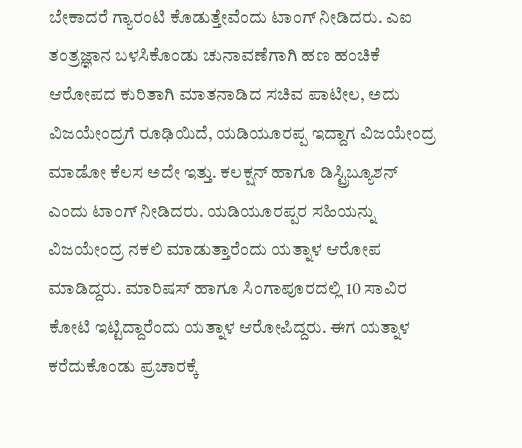ಬೇಕಾದರೆ ಗ್ಯಾರಂಟಿ ಕೊಡುತ್ತೇವೆಂದು ಟಾಂಗ್ ನೀಡಿದರು. ಎಐ ತಂತ್ರಜ್ಞಾನ ಬಳಸಿಕೊಂಡು ಚುನಾವಣೆಗಾಗಿ ಹಣ ಹಂಚಿಕೆ ಆರೋಪದ ಕುರಿತಾಗಿ ಮಾತನಾಡಿದ ಸಚಿವ ಪಾಟೀಲ, ಅದು ವಿಜಯೇಂದ್ರಗೆ ರೂಢಿಯಿದೆ, ಯಡಿಯೂರಪ್ಪ ಇದ್ದಾಗ ವಿಜಯೇಂದ್ರ ಮಾಡೋ ಕೆಲಸ ಅದೇ ಇತ್ತು. ಕಲಕ್ಷನ್ ಹಾಗೂ ಡಿಸ್ಟ್ರಿಬ್ಯೂಶನ್ ಎಂದು ಟಾಂಗ್ ನೀಡಿದರು. ಯಡಿಯೂರಪ್ಪರ ಸಹಿಯನ್ನು ವಿಜಯೇಂದ್ರ ನಕಲಿ ಮಾಡುತ್ತಾರೆಂದು ಯತ್ನಾಳ ಆರೋಪ ಮಾಡಿದ್ದರು. ಮಾರಿಷಸ್ ಹಾಗೂ ಸಿಂಗಾಪೂರದಲ್ಲಿ 10 ಸಾವಿರ ಕೋಟಿ ಇಟ್ಟಿದ್ದಾರೆಂದು ಯತ್ನಾಳ ಆರೋಪಿದ್ದರು. ಈಗ ಯತ್ನಾಳ ಕರೆದುಕೊಂಡು ಪ್ರಚಾರಕ್ಕೆ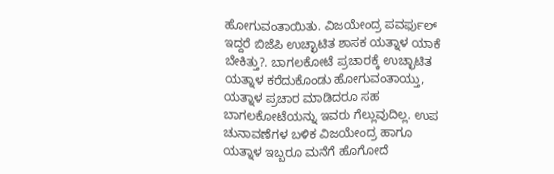ಹೋಗುವಂತಾಯಿತು. ವಿಜಯೇಂದ್ರ ಪವರ್ಫುಲ್ ಇದ್ದರೆ ಬಿಜೆಪಿ ಉಚ್ಛಾಟಿತ ಶಾಸಕ ಯತ್ನಾಳ ಯಾಕೆ ಬೇಕಿತ್ತು?. ಬಾಗಲಕೋಟೆ ಪ್ರಚಾರಕ್ಕೆ ಉಚ್ಛಾಟಿತ ಯತ್ನಾಳ ಕರೆದುಕೊಂಡು ಹೋಗುವಂತಾಯ್ತು, ಯತ್ನಾಳ ಪ್ರಚಾರ ಮಾಡಿದರೂ ಸಹ ಬಾಗಲಕೋಟೆಯನ್ನು ಇವರು ಗೆಲ್ಲುವುದಿಲ್ಲ. ಉಪ ಚುನಾವಣೆಗಳ ಬಳಿಕ ವಿಜಯೇಂದ್ರ ಹಾಗೂ ಯತ್ನಾಳ ಇಬ್ಬರೂ ಮನೆಗೆ ಹೊಗೋದೆ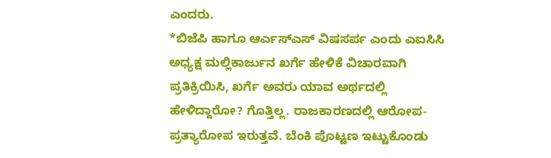ಎಂದರು.
*ಬಿಜೆಪಿ ಹಾಗೂ ಆರ್ಎಸ್ಎಸ್ ವಿಷಸರ್ಪ ಎಂದು ಎಐಸಿಸಿ ಅಧ್ಯಕ್ಷ ಮಲ್ಲಿಕಾರ್ಜುನ ಖರ್ಗೆ ಹೇಳಿಕೆ ವಿಚಾರವಾಗಿ ಪ್ರತಿಕ್ರಿಯಿಸಿ, ಖರ್ಗೆ ಅವರು ಯಾವ ಅರ್ಥದಲ್ಲಿ ಹೇಳಿದ್ದಾರೋ? ಗೊತ್ತಿಲ್ಲ. ರಾಜಕಾರಣದಲ್ಲಿ ಆರೋಪ-ಪ್ರತ್ಯಾರೋಪ ಇರುತ್ತವೆ. ಬೆಂಕಿ ಪೊಟ್ಟಣ ಇಟ್ಟುಕೊಂಡು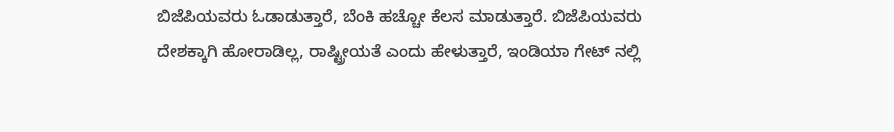ಬಿಜೆಪಿಯವರು ಓಡಾಡುತ್ತಾರೆ, ಬೆಂಕಿ ಹಚ್ಚೋ ಕೆಲಸ ಮಾಡುತ್ತಾರೆ. ಬಿಜೆಪಿಯವರು ದೇಶಕ್ಕಾಗಿ ಹೋರಾಡಿಲ್ಲ, ರಾಷ್ಟ್ರೀಯತೆ ಎಂದು ಹೇಳುತ್ತಾರೆ, ಇಂಡಿಯಾ ಗೇಟ್ ನಲ್ಲಿ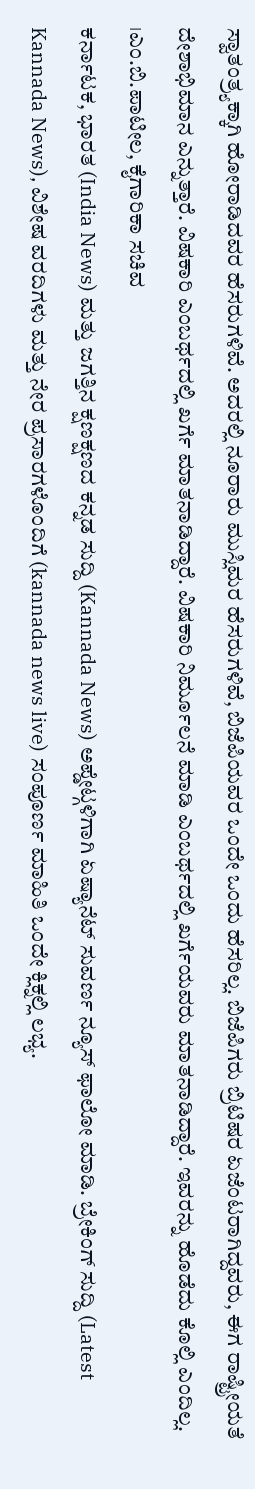ಸ್ವಾತಂತ್ರ್ಯಕ್ಕಾಗಿ ಹೋರಾಡಿದವರ ಹೆಸರುಗಳಿವೆ. ಅದರಲ್ಲಿ ನೂರಾರು ಮುಸ್ಲಿಮರ ಹೆಸರುಗಳಿವೆ, ಬಿಜೆಪಿಯವರ ಒಂದೇ ಒಂದು ಹೆಸರಿಲ್ಲ. ಬಿಜೆಪಿಗರು ಬ್ರಿಟಿಷರ ಏಜೆಂಟರಾಗಿದ್ದವರು, ಈಗ ರಾಷ್ಟ್ರೀಯತೆ ದೇಶಾಭಿಮಾನ ಎನ್ನುತ್ತಾರೆ. ವಿಷಕಾರಿ ಎಂಬರ್ಥದಲ್ಲಿ ಖರ್ಗೆ ಮಾತನಾಡಿದ್ದಾರೆ. ವಿಷಕಾರಿ ನಿರ್ಮೂಲನೆ ಮಾಡಿ ಎಂಬರ್ಥದಲ್ಲಿ ಖರ್ಗೆಯವರು ಮಾತನಾಡಿದ್ದಾರೆ. ಇವರನ್ನು ಹೊಡೆದು ಕೊಲ್ಲಿ ಎಂದಿಲ್ಲ.
।ಎಂ.ಬಿ.ಪಾಟೀಲ, ಕೈಗಾರಿಕಾ ಸಚಿವ
ಕರ್ನಾಟಕ, ಭಾರತ (India News) ಮತ್ತು ಜಗತ್ತಿನ ಕ್ಷಣಕ್ಷಣದ ಕನ್ನಡ ಸುದ್ದಿ (Kannada News) ಅಪ್ಡೇಟ್ಗಳಿಗಾಗಿ ಏಷ್ಯಾನೆಟ್ ಸುವರ್ಣ ನ್ಯೂಸ್ ಫಾಲೋ ಮಾಡಿ. ಬ್ರೇಕಿಂಗ್ ಸುದ್ದಿ (Latest Kannada News), ವಿಶೇಷ ವರದಿಗಳು ಮತ್ತು ನೇರ ಪ್ರಸಾರಗಳೊಂದಿಗೆ (kannada news live) ಸಂಪೂರ್ಣ ಮಾಹಿತಿ ಒಂದೇ ಕ್ಲಿಕ್ನಲ್ಲಿ ಲಭ್ಯ.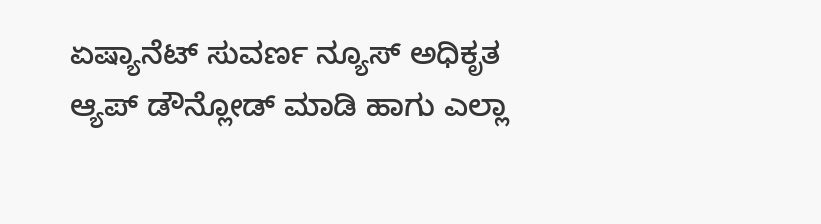ಏಷ್ಯಾನೆಟ್ ಸುವರ್ಣ ನ್ಯೂಸ್ ಅಧಿಕೃತ ಆ್ಯಪ್ ಡೌನ್ಲೋಡ್ ಮಾಡಿ ಹಾಗು ಎಲ್ಲಾ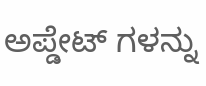ಅಪ್ಡೇಟ್ ಗಳನ್ನು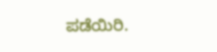ಪಡೆಯಿರಿ.